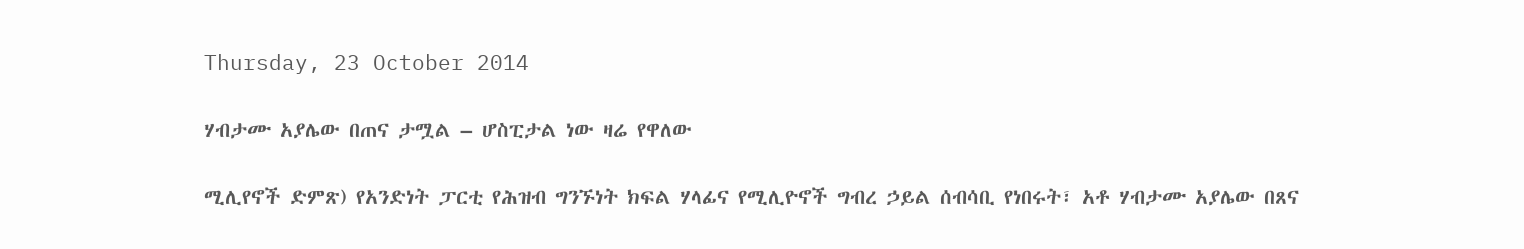Thursday, 23 October 2014

ሃብታሙ አያሌው በጠና ታሟል – ሆስፒታል ነው ዛሬ የዋለው

ሚሊየኖች ድምጽ) የአንድነት ፓርቲ የሕዝብ ግንኙነት ክፍል ሃላፊና የሚሊዮኖች ግብረ ኃይል ሰብሳቢ የነበሩት፣ አቶ ሃብታሙ አያሌው በጸና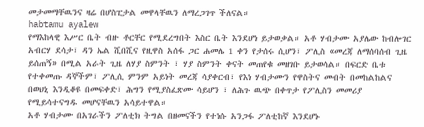መታመማቸዉንና ዛሬ በሆስፒታል መዋላቸዉን ለማረጋገጥ ችለናል።
habtamu ayalew
የማእከላዊ እሥር ቤት ብዙ ቶርቸር የሚደረግበት እስር ቤት እንደሆነ ይታወቃል። አቶ ሃብታሙ አያሌው ከብሎገር አብርሃ ደሳታ፣ ዳን ኤል ሺበሺና የዚዋስ አሰፋ ጋር ሐመሌ 1 ቀን የታሰሩ ሲሆን፣ ፖሊስ «መረጃ ለማሰባሰብ ጊዜ ይሰጠኝ» በሚል አራት ጊዜ ለሃያ ስምንት ፣ ሃያ ስምንት ቀናት መጠየቁ መዘገቡ ይታወሳል። በፍርድ ቤቱ የተቀመጡ ዳኞችም፣ ፖሊሲ ምንም አይነት መረጃ ሳያቀርብ፣ የእነ ሃብታሙን የዋስትና መብት በመከልከልና በወህኒ እንዲቆዩ በመፍቀድ፣ ሕግን የሚያስፈጽሙ ሳይሆን ፣ ለሕጉ ዉጭ በቀጥታ የፖሊስን መመሪያ የሚይሳተናግዱ መሆናቸዉን አሳይተዋል።
አቶ ሃብታሙ በአገራችን ፖለቲክ ትግል በዘመናችን የተነሱ አንጋፋ ፖለቲከኛ እንደሆኑ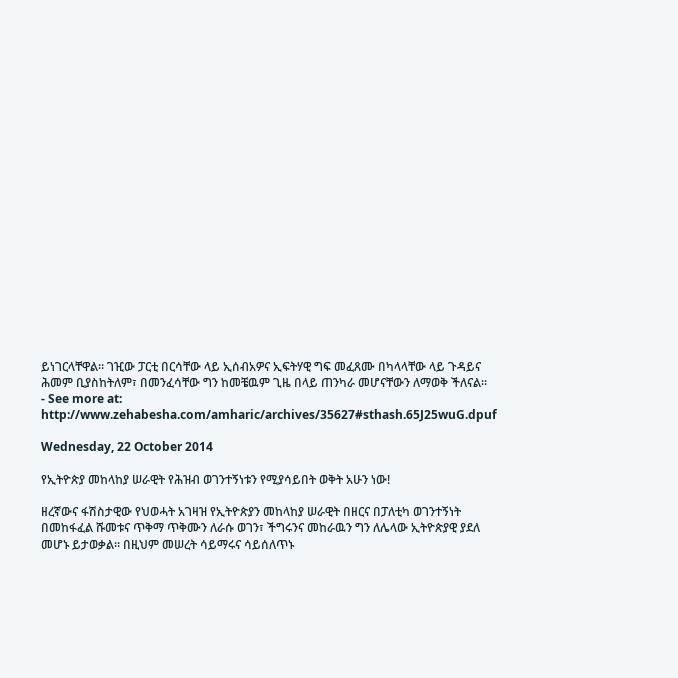ይነገርላቸዋል። ገዢው ፓርቲ በርሳቸው ላይ ኢሰብአዎና ኢፍትሃዊ ግፍ መፈጸሙ በካላላቸው ላይ ጉዳይና ሕመም ቢያስከትለም፣ በመንፈሳቸው ግን ከመቼዉም ጊዜ በላይ ጠንካራ መሆናቸውን ለማወቅ ችለናል።
- See more at: http://www.zehabesha.com/amharic/archives/35627#sthash.65J25wuG.dpuf

Wednesday, 22 October 2014

የኢትዮጵያ መከላከያ ሠራዊት የሕዝብ ወገንተኝነቱን የሚያሳይበት ወቅት አሁን ነው!

ዘረኛውና ፋሽስታዊው የህወሓት አገዛዝ የኢትዮጵያን መከላከያ ሠራዊት በዘርና በፓለቲካ ወገንተኝነት በመከፋፈል ሹመቱና ጥቅማ ጥቅሙን ለራሱ ወገን፣ ችግሩንና መከራዉን ግን ለሌላው ኢትዮጵያዊ ያደለ መሆኑ ይታወቃል። በዚህም መሠረት ሳይማሩና ሳይሰለጥኑ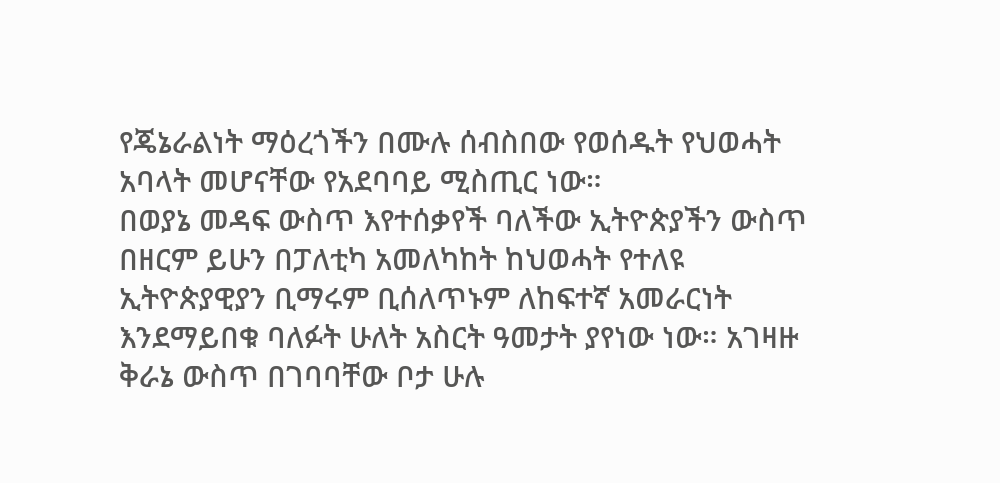የጄኔራልነት ማዕረጎችን በሙሉ ሰብስበው የወሰዱት የህወሓት አባላት መሆናቸው የአደባባይ ሚስጢር ነው።
በወያኔ መዳፍ ውስጥ እየተሰቃየች ባለችው ኢትዮጵያችን ውስጥ በዘርም ይሁን በፓለቲካ አመለካከት ከህወሓት የተለዩ ኢትዮጵያዊያን ቢማሩም ቢሰለጥኑም ለከፍተኛ አመራርነት እንደማይበቁ ባለፉት ሁለት አስርት ዓመታት ያየነው ነው። አገዛዙ ቅራኔ ውስጥ በገባባቸው ቦታ ሁሉ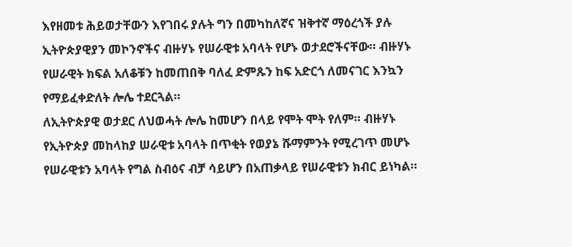እየዘመቱ ሕይወታቸውን እየገበሩ ያሉት ግን በመካከለኛና ዝቅተኛ ማዕረጎች ያሉ ኢትዮጵያዊያን መኮንኖችና ብዙሃኑ የሠራዊቱ አባላት የሆኑ ወታደሮችናቸው። ብዙሃኑ የሠራዊት ክፍል አለቆቹን ከመጠበቅ ባለፈ ድምጹን ከፍ አድርጎ ለመናገር እንኳን የማይፈቀድለት ሎሌ ተደርጓል።
ለኢትዮጵያዊ ወታደር ለህወሓት ሎሌ ከመሆን በላይ የሞት ሞት የለም። ብዙሃኑ የኢትዮጵያ መከላከያ ሠራዊቱ አባላት በጥቂት የወያኔ ሹማምንት የሚረገጥ መሆኑ የሠራዊቱን አባላት የግል ስብዕና ብቻ ሳይሆን በአጠቃላይ የሠራዊቱን ክብር ይነካል።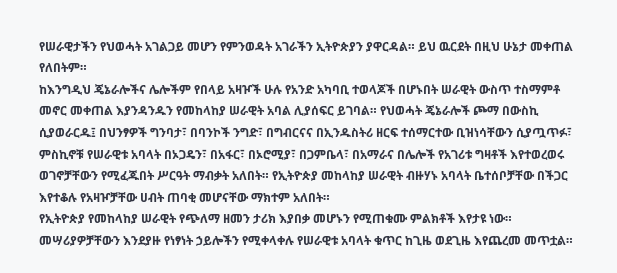የሠራዊታችን የህወሓት አገልጋይ መሆን የምንወዳት አገራችን ኢትዮጵያን ያዋርዳል። ይህ ዉርደት በዚህ ሁኔታ መቀጠል የለበትም።
ከእንግዲህ ጄኔራሎችና ሌሎችም የበላይ አዛዦች ሁሉ የአንድ አካባቢ ተወላጆች በሆኑበት ሠራዊት ውስጥ ተስማምቶ መኖር መቀጠል እያንዳንዱን የመከላከያ ሠራዊት አባል ሊያሰፍር ይገባል። የህወሓት ጄኔራሎች ጮማ በውስኪ ሲያወራርዱ፤ በህንፃዎች ግንባታ፣ በባንኮች ንግድ፣ በግብርናና በኢንዱስትሪ ዘርፍ ተሰማርተው ቢዝነሳቸውን ሲያጧጥፉ፣ ምስኪኖቹ የሠራዊቱ አባላት በኦጋዴን፣ በአፋር፣ በኦሮሚያ፣ በጋምቤላ፣ በአማራና በሌሎች የአገሪቱ ግዛቶች እየተወረወሩ ወገኖቻቸውን የሚፈጁበት ሥርዓት ማብቃት አለበት። የኢትዮጵያ መከላከያ ሠራዊት ብዙሃኑ አባላት ቤተሰቦቻቸው በችጋር እየተቆሉ የአዛዦቻቸው ሀብት ጠባቂ መሆናቸው ማክተም አለበት።
የኢትዮጵያ የመከላከያ ሠራዊት የጭለማ ዘመን ታሪክ እያበቃ መሆኑን የሚጠቁሙ ምልክቶች እየታዩ ነው። መሣሪያዎቻቸውን እንደያዙ የነፃነት ኃይሎችን የሚቀላቀሉ የሠራዊቱ አባላት ቁጥር ከጊዜ ወደጊዜ እየጨረመ መጥቷል።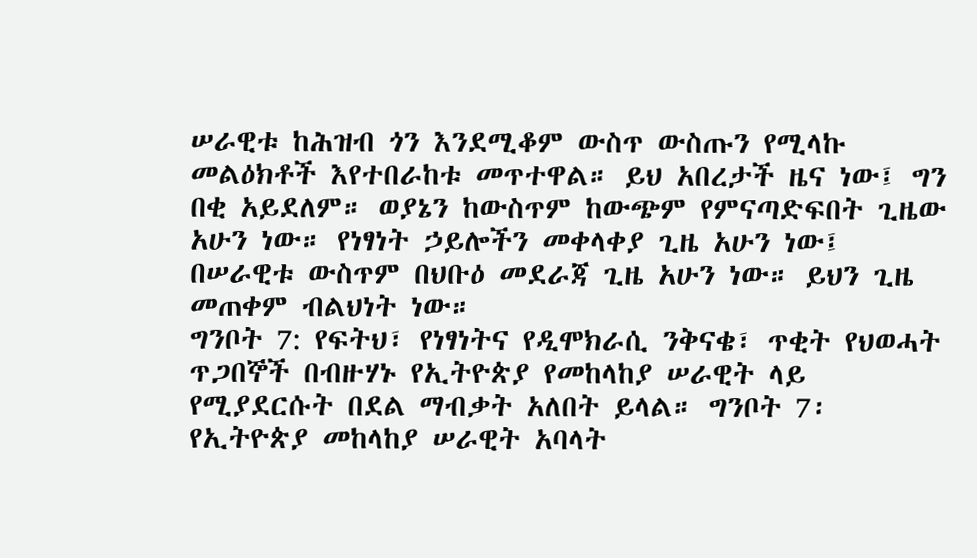ሠራዊቱ ከሕዝብ ጎን እንደሚቆም ውስጥ ውስጡን የሚላኩ መልዕክቶች እየተበራከቱ መጥተዋል። ይህ አበረታች ዜና ነው፤ ግን በቂ አይደለም። ወያኔን ከውስጥም ከውጭም የምናጣድፍበት ጊዜው አሁን ነው። የነፃነት ኃይሎችን መቀላቀያ ጊዜ አሁን ነው፤ በሠራዊቱ ውስጥም በህቡዕ መደራጃ ጊዜ አሁን ነው። ይህን ጊዜ መጠቀም ብልህነት ነው።
ግንቦት 7: የፍትህ፣ የነፃነትና የዲሞክራሲ ንቅናቄ፣ ጥቂት የህወሓት ጥጋበኞች በብዙሃኑ የኢትዮጵያ የመከላከያ ሠራዊት ላይ የሚያደርሱት በደል ማብቃት አለበት ይላል። ግንቦት 7፡ የኢትዮጵያ መከላከያ ሠራዊት አባላት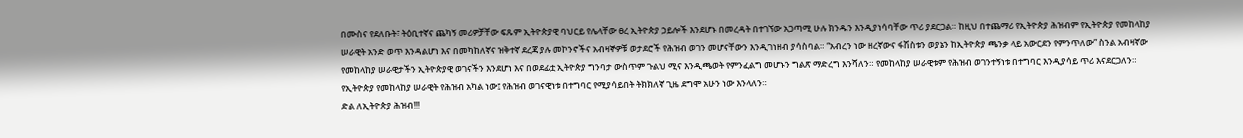በሙስና የደለቡት፣ ትዕቢተኛና ጨካኝ መሪዎቻቸው ፍጹም ኢትዮጵያዊ ባህርይ የሌላቸው ፀረ ኢትዮጵያ ኃይሎች እንደሆኑ በመረዳት በተገኘው አጋጣሚ ሁሉ ክንዱን እንዲያነሳባቸው ጥሪ ያደርጋል። ከዚህ በተጨማሪ የኢትዮጵያ ሕዝብም የኢትዮጵያ የመከላከያ ሠራዊት አንድ ወጥ እንዳልሆነ እና በመካከለኛና ዝቅተኛ ደረጃ ያሉ መኮንኖችና አብዛኞዎቹ ወታደሮች የሕዝብ ወገን መሆናቸውን እንዲገነዘብ ያሳስባል። “አብረን ነው ዘረኛውና ፋሽስቱን ወያኔን ከኢትዮጵያ ጫንቃ ላይ አውርደን የምንጥለው” ስንል አብዛኛው የመከላከያ ሠራዊታችን ኢትዮጵያዊ ወገናችን እንደሆነ እና በወደፊቷ ኢትዮጵያ ግንባታ ውስጥም ጉልህ ሚና እንዲጫወት የምንፈልግ መሆኑን ግልጽ ማድረግ እንሻለን። የመከላከያ ሠራዊቱም የሕዝብ ወገንተኝነቱ በተግባር እንዲያሳይ ጥሪ እናደርጋለን። የኢትዮጵያ የመከላከያ ሠራዊት የሕዝብ አካል ነው፤ የሕዝብ ወገናዊነቱ በተግባር የሚያሳይበት ትክክለኛ ጊዜ ደግሞ አሁን ነው እንላለን።
ድል ለኢትዮጵያ ሕዝብ!!!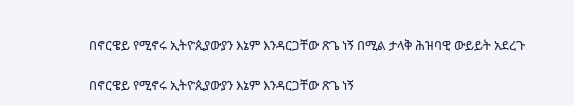በኖርዌይ የሚኖሩ ኢትዮጲያውያን እኔም እንዳርጋቸው ጽጌ ነኝ በሚል ታላቅ ሕዝባዊ ውይይት አደረጉ

በኖርዌይ የሚኖሩ ኢትዮጲያውያን እኔም እንዳርጋቸው ጽጌ ነኝ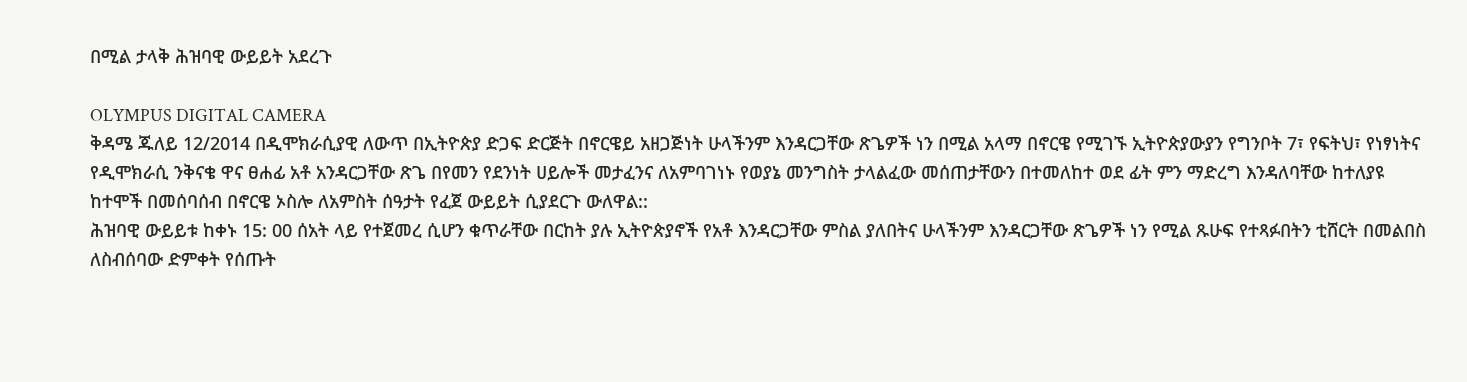በሚል ታላቅ ሕዝባዊ ውይይት አደረጉ

OLYMPUS DIGITAL CAMERA
ቅዳሜ ጁለይ 12/2014 በዲሞክራሲያዊ ለውጥ በኢትዮጵያ ድጋፍ ድርጅት በኖርዌይ አዘጋጅነት ሁላችንም እንዳርጋቸው ጽጌዎች ነን በሚል አላማ በኖርዌ የሚገኙ ኢትዮጵያውያን የግንቦት 7፣ የፍትህ፣ የነፃነትና የዲሞክራሲ ንቅናቄ ዋና ፀሐፊ አቶ አንዳርጋቸው ጽጌ በየመን የደንነት ሀይሎች መታፈንና ለአምባገነኑ የወያኔ መንግስት ታላልፈው መሰጠታቸውን በተመለከተ ወደ ፊት ምን ማድረግ እንዳለባቸው ከተለያዩ ከተሞች በመሰባሰብ በኖርዌ ኦስሎ ለአምስት ሰዓታት የፈጀ ውይይት ሲያደርጉ ውለዋል::
ሕዝባዊ ውይይቱ ከቀኑ 15: 00 ሰአት ላይ የተጀመረ ሲሆን ቁጥራቸው በርከት ያሉ ኢትዮጵያኖች የአቶ እንዳርጋቸው ምስል ያለበትና ሁላችንም እንዳርጋቸው ጽጌዎች ነን የሚል ጹሁፍ የተጻፉበትን ቲሸርት በመልበስ ለስብሰባው ድምቀት የሰጡት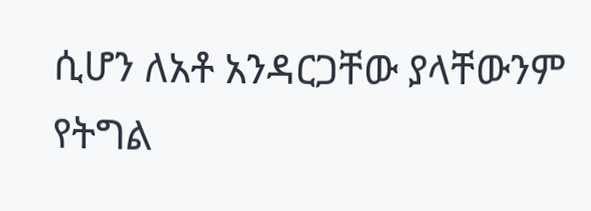ሲሆን ለአቶ አንዳርጋቸው ያላቸውንም የትግል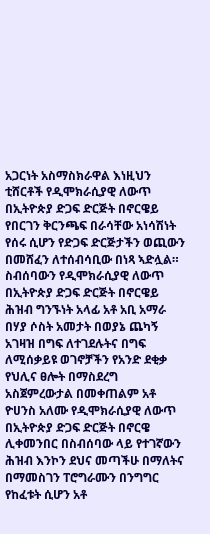አጋርነት አስማስክራዋል እነዚህን ቲሸርቶች የዲሞክራሲያዊ ለውጥ በኢትዮጵያ ድጋፍ ድርጅት በኖርዌይ የበርገን ቅርንጫፍ በራሳቸው አነሳሽነት የሰሩ ሲሆን የድጋፍ ድርጅታችን ወጪውን በመሸፈን ለተሰብሳቢው በነጻ ኣድሏል።
ስብሰባውን የዲሞክራሲያዊ ለውጥ በኢትዮጵያ ድጋፍ ድርጅት በኖርዌይ ሕዝብ ግንኙነት አላፊ አቶ አቢ አማራ በሃያ ሶስት አመታት በወያኔ ጨካኝ አገዛዝ በግፍ ለተገደሉትና በግፍ ለሚሰቃይዩ ወገኖቻችን የአንድ ደቂቃ የህሊና ፀሎት በማስደረግ አስጀምረውታል በመቀጠልም አቶ ዮሀንስ አለሙ የዲሞክራሲያዊ ለውጥ በኢትዮጵያ ድጋፍ ድርጅት በኖርዌ ሊቀመንበር በስብሰባው ላይ የተገኛውን ሕዝብ እንኮን ደህና መጣችሁ በማለትና በማመስገን ፐሮግራሙን በንግግር የከፈቱት ሲሆን አቶ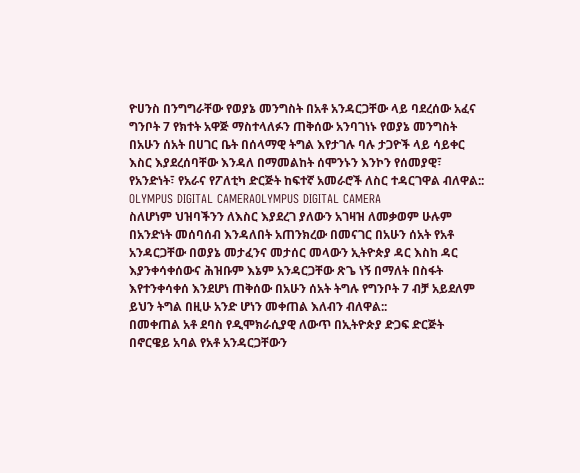ዮሀንስ በንግግራቸው የወያኔ መንግስት በአቶ አንዳርጋቸው ላይ ባደረሰው አፈና ግንቦት 7 የክተት አዋጅ ማስተላለፉን ጠቅሰው አንባገነኑ የወያኔ መንግስት በአሁን ሰአት በሀገር ቤት በሰላማዊ ትግል እየታገሉ ባሉ ታጋዮች ላይ ሳይቀር እስር እያደረሰባቸው እንዳለ በማመልከት ሰሞንኑን እንኮን የሰመያዊ፣ የአንድነት፣ የአራና የፖለቲካ ድርጅት ከፍተኛ አመራሮች ለስር ተዳርገዋል ብለዋል::
OLYMPUS DIGITAL CAMERAOLYMPUS DIGITAL CAMERA
ስለሆነም ህዝባችንን ለእስር እያደረገ ያለውን አገዛዝ ለመቃወም ሁሉም በአንድነት መሰባሰብ እንዳለበት አጠንክረው በመናገር በአሁን ሰአት የአቶ አንዳርጋቸው በወያኔ መታፈንና መታሰር መላውን ኢትዮጵያ ዳር እስከ ዳር እያንቀሳቀሰውና ሕዝቡም እኔም አንዳርጋቸው ጽጌ ነኝ በማለት በስፋት እየተንቀሳቀሰ እንደሆነ ጠቅሰው በአሁን ሰአት ትግሉ የግንቦት 7 ብቻ አይደለም ይህን ትግል በዚሁ አንድ ሆነን መቀጠል እለብን ብለዋል::
በመቀጠል አቶ ደባስ የዲሞክራሲያዊ ለውጥ በኢትዮጵያ ድጋፍ ድርጅት በኖርዌይ አባል የአቶ አንዳርጋቸውን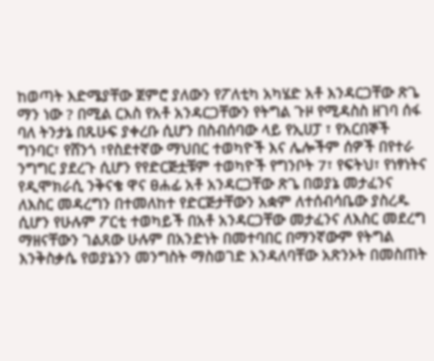ከወጣት እድሜያቸው ጀምሮ ያለውን የፖለቲካ አካሄድ አቶ እንዳርጋቸው ጽጌ ማን ነው ? በሚል ርእስ የአቶ አንዳርጋቸውን የትግል ጉዞ የሚዳስስ ዘገባ ሰፋ ባለ ትንታኔ በጹሁፍ ያቀረቡ ሲሆን በስብሰባው ላይ የኢሀፓ ፣ የአርበኞች ግንባር፣ የሸንጎ ፣የስደተኛው ማህበር ተወካዮች እና ሌሎችም ሰዎች በየተራ ንግግር ያደረጉ ሲሆን የየድርጅቷቹም ተወካዮች የግንቦት 7፣ የፍትህ፣ የነፃነትና የዲሞክራሲ ንቅናቄ ዋና ፀሐፊ አቶ አንዳርጋቸው ጽጌ በወያኔ መታፈንና ለእስር መዳረግን በተመለከተ የድርጅታቸውን አቋም ለተሰብሳቤው ያስረዱ ሲሆን የሁሉም ፖርቲ ተወካይች በአቶ አንዳርጋቸው መታፈንና ለእስር መደረግ ማዘናቸውን ገልጸው ሁሉም በአንድነት በመተባበር በማንኛውም የትግል እንቅስቃሴ የወያኔንን መንግስት ማስወገድ እንዳለባቸው አጽንኦት በመስጠት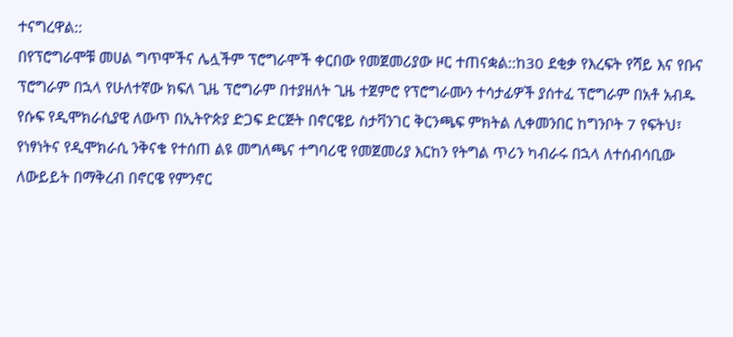ተናግረዋል::
በየፕሮግራሞቹ መሀል ግጥሞችና ሌሏችም ፕሮግራሞች ቀርበው የመጀመሪያው ዞር ተጠናቋል::ከ30 ደቂቃ የእረፍት የሻይ እና የቡና ፕሮግራም በኋላ የሁለተኛው ክፍለ ጊዜ ፕሮግራም በተያዘለት ጊዜ ተጀምሮ የፕሮግራሙን ተሳታፊዎች ያሰተፈ ፕሮግራም በአቶ አብዱ የሱፍ የዲሞክራሲያዊ ለውጥ በኢትዮጵያ ድጋፍ ድርጅት በኖርዌይ ስታቫንገር ቅርንጫፍ ምክትል ሊቀመንበር ከግንቦት 7 የፍትህ፣ የነፃነትና የዲሞክራሲ ንቅናቄ የተሰጠ ልዩ መግለጫና ተግባሪዊ የመጀመሪያ እርከን የትግል ጥሪን ካብራሩ በኋላ ለተሰብሳቢው ለውይይት በማቅረብ በኖርዌ የምንኖር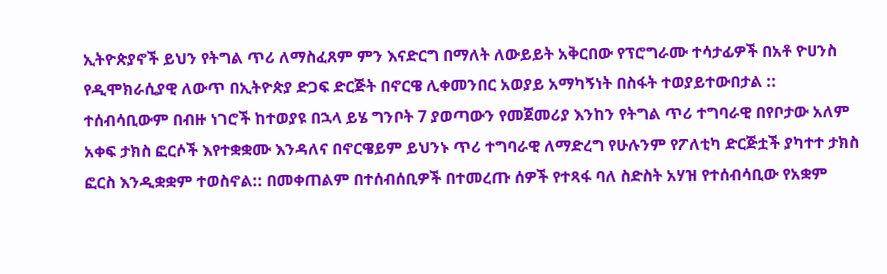ኢትዮጵያኖች ይህን የትግል ጥሪ ለማስፈጸም ምን እናድርግ በማለት ለውይይት አቅርበው የፕሮግራሙ ተሳታፊዎች በአቶ ዮሀንስ የዲሞክራሲያዊ ለውጥ በኢትዮጵያ ድጋፍ ድርጅት በኖርዌ ሊቀመንበር አወያይ አማካኝነት በስፋት ተወያይተውበታል ::
ተሰብሳቢውም በብዙ ነገሮች ከተወያዩ በኋላ ይሄ ግንቦት 7 ያወጣውን የመጀመሪያ እንከን የትግል ጥሪ ተግባራዊ በየቦታው አለም አቀፍ ታክስ ፎርሶች እየተቋቋሙ እንዳለና በኖርዌይም ይህንኑ ጥሪ ተግባራዊ ለማድረግ የሁሉንም የፖለቲካ ድርጅቷች ያካተተ ታክስ ፎርስ እንዲቋቋም ተወስኖል:: በመቀጠልም በተሰብሰቢዎች በተመረጡ ሰዎች የተጻፋ ባለ ስድስት አሃዝ የተሰብሳቢው የአቋም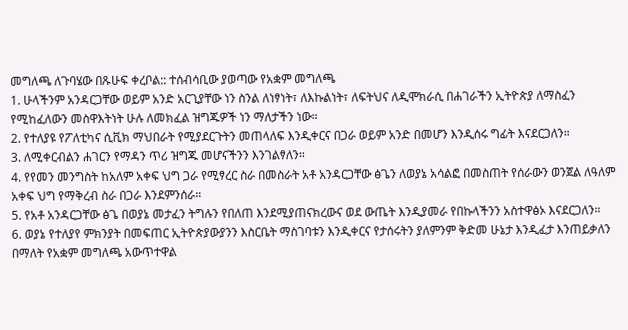መግለጫ ለጉባሄው በጹሁፍ ቀረቦል:: ተሰብሳቢው ያወጣው የአቋም መግለጫ
1. ሁላችንም አንዳርጋቸው ወይም አንድ አርጊያቸው ነን ስንል ለነፃነት፣ ለእኩልነት፣ ለፍትህና ለዲሞክራሲ በሐገራችን ኢትዮጵያ ለማስፈን የሚከፈለውን መስዋእትነት ሁሉ ለመክፈል ዝግጁዎች ነን ማለታችን ነው።
2. የተለያዩ የፖለቲካና ሲቪክ ማህበራት የሚያደርጉትን መጠላለፍ እንዲቀርና በጋራ ወይም አንድ በመሆን እንዲሰሩ ግፊት እናደርጋለን።
3. ለሚቀርብልን ሐገርን የማዳን ጥሪ ዝግጁ መሆናችንን እንገልፃለን።
4. የየመን መንግስት ከአለም አቀፍ ህግ ጋራ የሚፃረር ስራ በመስራት አቶ አንዳርጋቸው ፅጌን ለወያኔ አሳልፎ በመስጠት የሰራውን ወንጀል ለዓለም አቀፍ ህግ የማቅረብ ስራ በጋራ እንደምንሰራ።
5. የአቶ አንዳርጋቸው ፅጌ በወያኔ መታፈን ትግሉን የበለጠ እንደሚያጠናክረውና ወደ ውጤት እንዲያመራ የበኩላችንን አስተዋፅኦ እናደርጋለን።
6. ወያኔ የተለያየ ምክንያት በመፍጠር ኢትዮጵያውያንን እስርቤት ማስገባቱን እንዲቀርና የታሰሩትን ያለምንም ቅድመ ሁኔታ እንዲፈታ እንጠይቃለን በማለት የአቋም መግለጫ አውጥተዋል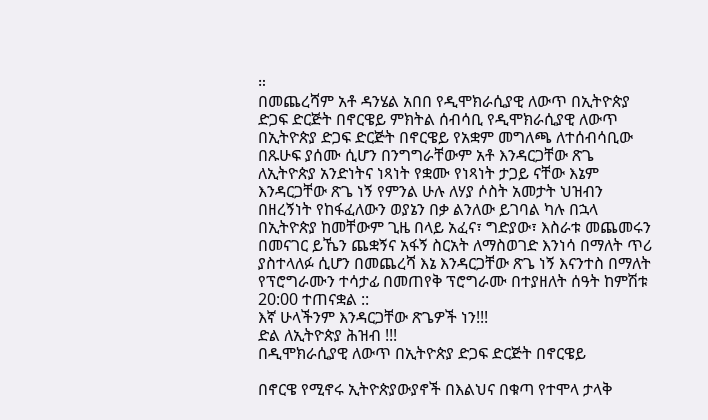።
በመጨረሻም አቶ ዳንሄል አበበ የዲሞክራሲያዊ ለውጥ በኢትዮጵያ ድጋፍ ድርጅት በኖርዌይ ምክትል ሰብሳቢ የዲሞክራሲያዊ ለውጥ በኢትዮጵያ ድጋፍ ድርጅት በኖርዌይ የአቋም መግለጫ ለተሰብሳቢው በጹሁፍ ያሰሙ ሲሆን በንግግራቸውም አቶ እንዳርጋቸው ጽጌ ለኢትዮጵያ አንድነትና ነጻነት የቋሙ የነጻነት ታጋይ ናቸው እኔም እንዳርጋቸው ጽጌ ነኝ የምንል ሁሉ ለሃያ ሶስት አመታት ህዝብን በዘረኝነት የከፋፈለውን ወያኔን በቃ ልንለው ይገባል ካሉ በኋላ በኢትዮጵያ ከመቸውም ጊዜ በላይ አፈና፣ ግድያው፣ እስራቱ መጨመሩን በመናገር ይኼን ጨቋኝና አፋኝ ስርአት ለማስወገድ እንነሳ በማለት ጥሪ ያስተላለፉ ሲሆን በመጨረሻ እኔ እንዳርጋቸው ጽጌ ነኝ እናንተስ በማለት የፕሮግራሙን ተሳታፊ በመጠየቅ ፕሮግራሙ በተያዘለት ሰዓት ከምሽቱ 20:00 ተጠናቋል ::
እኛ ሁላችንም እንዳርጋቸው ጽጌዎች ነን!!!
ድል ለኢትዮጵያ ሕዝብ !!!
በዲሞክራሲያዊ ለውጥ በኢትዮጵያ ድጋፍ ድርጅት በኖርዌይ

በኖርዌ የሚኖሩ ኢትዮጵያውያኖች በእልህና በቁጣ የተሞላ ታላቅ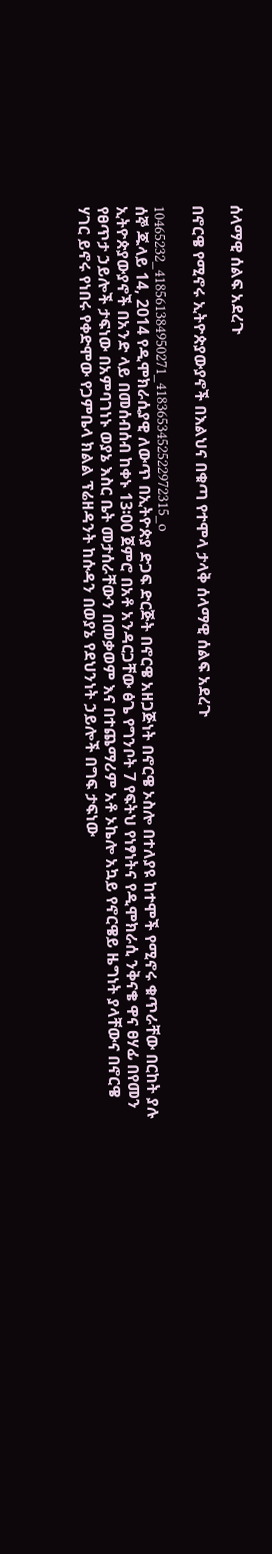ሰላማዊ ሰልፍ አደረጉ

በኖርዌ የሚኖሩ ኢትዮጵያውያኖች በእልህና በቁጣ የተሞላ ታላቅ ሰላማዊ ሰልፍ አደረጉ

10465232_418561384950271_4183653452522972315_o
ሰኞ ጁላይ 14, 2014 የዲሞክራሲያዊ ለውጥ በኢትዮጵያ ድጋፍ ድርጅት በኖርዌ አዘጋጅነት በኖርዌ ኦስሎ በተለያዩ ከተሞች የሚኖሩ ቁጥራቸው በርከት ያሉ ኢትዮጵያውያኖች በአንድ ላይ በመሰብሰብ ከቀኑ 13፡00 ጀምሮ በአቶ አንዳርጋቸው ፅጌ የግንቦት 7 የፍትህ የነፃነትና የዲሞክራሲ ንቅናቄ ዋና ፀሃፊ በየመን የፀጥታ ኃይሎች ታፍነው በአምባገነኑ ወያኔ እስር ቤት መታሰራቸውን በመቃወም እና በተጨማሪም አቶ ኦኬሎ አኳይ የኖርዌይ ዜግነት ያላቸውና በኖርዌ ሃገር ይኖሩ የነበሩ የቀድሞው የጋምቤላ ክልል ፕሬዘዳንት ከሱዳን በወያኔ የደህንነት ኃይሎች በግፍ ታፍነው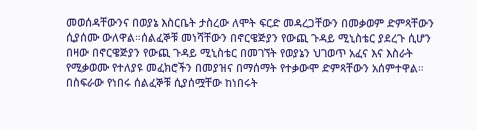መወሰዳቸውንና በወያኔ እስርቤት ታስረው ለሞት ፍርድ መዳረጋቸውን በመቃወም ድምጻቸውን ሲያሰሙ ውለዋል።ሰልፈኞቹ መነሻቸውን በኖርዌጅያን የውጪ ጉዳይ ሚኒስቴር ያደረጉ ሲሆን በዛው በኖርዌጅያን የውጪ ጉዳይ ሚኒስቴር በመገኘት የወያኔን ህገወጥ አፈና እና እስራት የሚቃወሙ የተለያዩ መፈክሮችን በመያዝና በማሰማት የተቃውሞ ድምጻቸውን አሰምተዋል። በስፍራው የነበሩ ሰልፈኞቹ ሲያሰሟቸው ከነበሩት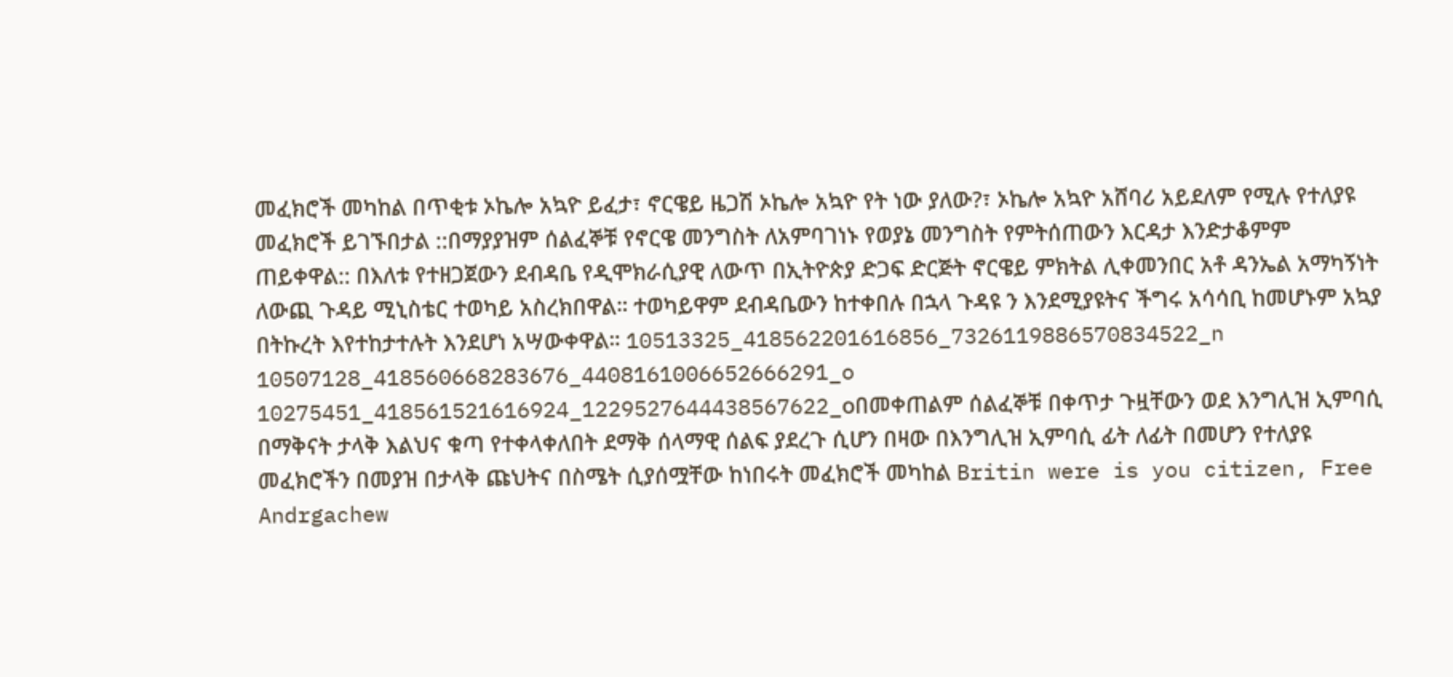መፈክሮች መካከል በጥቂቱ ኦኬሎ አኳዮ ይፈታ፣ ኖርዌይ ዜጋሽ ኦኬሎ አኳዮ የት ነው ያለው?፣ ኦኬሎ አኳዮ አሸባሪ አይደለም የሚሉ የተለያዩ መፈክሮች ይገኙበታል ::በማያያዝም ሰልፈኞቹ የኖርዌ መንግስት ለአምባገነኑ የወያኔ መንግስት የምትሰጠውን እርዳታ እንድታቆምም ጠይቀዋል:: በእለቱ የተዘጋጀውን ደብዳቤ የዲሞክራሲያዊ ለውጥ በኢትዮጵያ ድጋፍ ድርጅት ኖርዌይ ምክትል ሊቀመንበር አቶ ዳንኤል አማካኝነት ለውጪ ጉዳይ ሚኒስቴር ተወካይ አስረክበዋል። ተወካይዋም ደብዳቤውን ከተቀበሉ በኋላ ጉዳዩ ን እንደሚያዩትና ችግሩ አሳሳቢ ከመሆኑም አኳያ በትኩረት እየተከታተሉት እንደሆነ አሣውቀዋል። 10513325_418562201616856_7326119886570834522_n
10507128_418560668283676_4408161006652666291_o  10275451_418561521616924_1229527644438567622_oበመቀጠልም ሰልፈኞቹ በቀጥታ ጉዟቸውን ወደ እንግሊዝ ኢምባሲ በማቅናት ታላቅ እልህና ቁጣ የተቀላቀለበት ደማቅ ሰላማዊ ሰልፍ ያደረጉ ሲሆን በዛው በእንግሊዝ ኢምባሲ ፊት ለፊት በመሆን የተለያዩ መፈክሮችን በመያዝ በታላቅ ጩህትና በስሜት ሲያሰሟቸው ከነበሩት መፈክሮች መካከል Britin were is you citizen, Free Andrgachew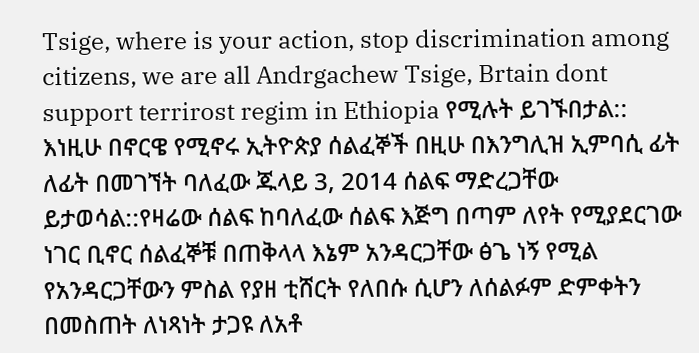Tsige, where is your action, stop discrimination among citizens, we are all Andrgachew Tsige, Brtain dont support terrirost regim in Ethiopia የሚሉት ይገኙበታል:: እነዚሁ በኖርዌ የሚኖሩ ኢትዮጵያ ሰልፈኞች በዚሁ በእንግሊዝ ኢምባሲ ፊት ለፊት በመገኘት ባለፈው ጁላይ 3, 2014 ሰልፍ ማድረጋቸው ይታወሳል::የዛሬው ሰልፍ ከባለፈው ሰልፍ እጅግ በጣም ለየት የሚያደርገው ነገር ቢኖር ሰልፈኞቹ በጠቅላላ እኔም አንዳርጋቸው ፅጌ ነኝ የሚል የአንዳርጋቸውን ምስል የያዘ ቲሸርት የለበሱ ሲሆን ለሰልፉም ድምቀትን በመስጠት ለነጻነት ታጋዩ ለአቶ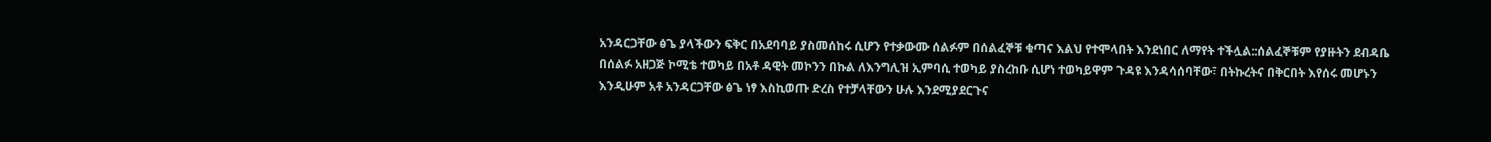አንዳርጋቸው ፅጌ ያላችውን ፍቅር በአደባባይ ያስመሰከሩ ሲሆን የተቃውሙ ሰልፉም በሰልፈኞቹ ቁጣና እልህ የተሞላበት እንደነበር ለማየት ተችሏል::ሰልፈኞቹም የያዙትን ደብዳቤ በሰልፉ አዘጋጅ ኮሚቴ ተወካይ በአቶ ዳዊት መኮንን በኩል ለእንግሊዝ ኢምባሲ ተወካይ ያስረከቡ ሲሆነ ተወካይዋም ጉዳዩ እንዳሳሰባቸው፣ በትኩረትና በቅርበት እየሰሩ መሆኑን እንዲሁም አቶ አንዳርጋቸው ፅጌ ነፃ እስኪወጡ ድረስ የተቻላቸውን ሁሉ እንደሚያደርጉና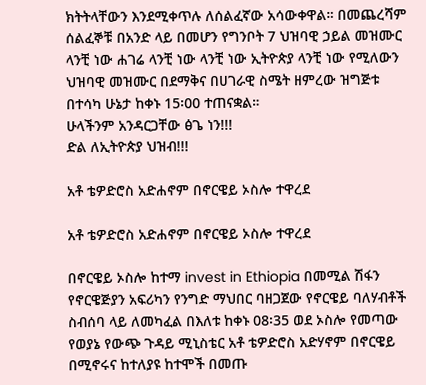ክትትላቸውን እንደሚቀጥሉ ለሰልፈኛው አሳውቀዋል። በመጨረሻም ሰልፈኞቹ በአንድ ላይ በመሆን የግንቦት 7 ህዝባዊ ኃይል መዝሙር ላንቺ ነው ሐገሬ ላንቺ ነው ላንቺ ነው ኢትዮጵያ ላንቺ ነው የሚለውን ህዝባዊ መዝሙር በደማቅና በሀገራዊ ስሜት ዘምረው ዝግጅቱ በተሳካ ሁኔታ ከቀኑ 15፡00 ተጠናቋል።
ሁላችንም አንዳርጋቸው ፅጌ ነን!!!
ድል ለኢትዮጵያ ህዝብ!!!

አቶ ቴዎድሮስ አድሐኖም በኖርዌይ ኦስሎ ተዋረደ

አቶ ቴዎድሮስ አድሐኖም በኖርዌይ ኦስሎ ተዋረደ

በኖርዌይ ኦስሎ ከተማ invest in Ethiopia በመሚል ሽፋን የኖርዌጅያን አፍሪካን የንግድ ማህበር ባዘጋጀው የኖርዌይ ባለሃብቶች ስብሰባ ላይ ለመካፈል በእለቱ ከቀኑ 08፡35 ወደ ኦስሎ የመጣው የወያኔ የውጭ ጉዳይ ሚኒስቴር አቶ ቴዎድሮስ አድሃኖም በኖርዌይ በሚኖሩና ከተለያዩ ከተሞች በመጡ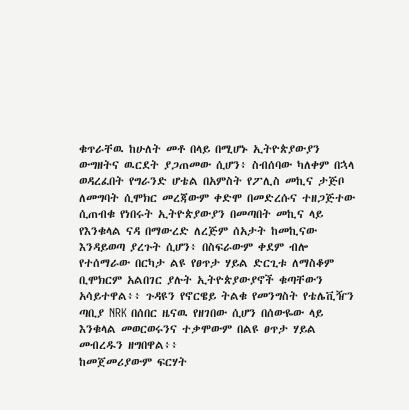ቁጥራቸዉ ከሁለት መቶ በላይ በሚሆኑ ኢትዮጵያውያን ውግዘትና ዉርደት ያጋጠመው ሲሆን፥ ስብሰባው ካለቀም በኋላ ወዳረፈበት የግራንድ ሆቴል በአምስት የፖሊስ መኪና ታጅቦ ለመግባት ሲሞክር መረጃውም ቀድሞ በመድረሱና ተዘጋጅተው ሲጠብቁ የነበሩት ኢትዮጵያውያን በመጣበት መኪና ላይ የእንቁላል ናዳ በማውረድ ለረጅም ሰአታት ከመኪናው እንዳይወጣ ያረጉት ሲሆን፥ በስፍራውም ቀደም ብሎ የተሰማራው በርካታ ልዩ የፀጥታ ሃይል ድርጊቱ ለማስቆም ቢሞክርም አልበገር ያሉት ኢትዮጵያውያኖች ቁጣቸውን አሳይተዋል፥፥ ጉዳዩን የኖርዌይ ትልቁ የመንግስት የቴሌቪዥን ጣቢያ NRK በሰበር ዜናዉ የዘገበው ሲሆን በሰውዬው ላይ እንቁላል መወርወሩንና ተቃሞውም በልዩ ፀጥታ ሃይል መብረዱን ዘግበዋል፥፥
ከመጀመሪያውም ፍርሃት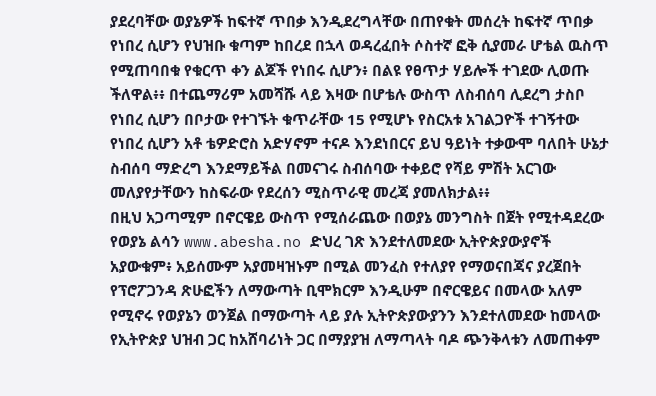ያደረባቸው ወያኔዎች ከፍተኛ ጥበቃ እንዲደረግላቸው በጠየቁት መሰረት ከፍተኛ ጥበቃ የነበረ ሲሆን የህዝቡ ቁጣም ከበረደ በኋላ ወዳረፈበት ሶስተኛ ፎቅ ሲያመራ ሆቴል ዉስጥ የሚጠባበቁ የቁርጥ ቀን ልጆች የነበሩ ሲሆን፥ በልዩ የፀጥታ ሃይሎች ተገደው ሊወጡ ችለዋል፥፥ በተጨማሪም አመሻሹ ላይ እዛው በሆቴሉ ውስጥ ለስብሰባ ሊደረግ ታስቦ የነበረ ሲሆን በቦታው የተገኙት ቁጥራቸው 15 የሚሆኑ የስርአቱ አገልጋዮች ተገኝተው የነበረ ሲሆን አቶ ቴዎድሮስ አድሃኖም ተናዶ እንደነበርና ይህ ዓይነት ተቃውሞ ባለበት ሁኔታ ስብሰባ ማድረግ እንደማይችል በመናገሩ ስብሰባው ተቀይሮ የሻይ ምሽት አርገው መለያየታቸውን ከስፍራው የደረሰን ሚስጥራዊ መረጃ ያመለክታል፥፥
በዚህ አጋጣሚም በኖርዌይ ውስጥ የሚሰራጨው በወያኔ መንግስት በጀት የሚተዳደረው የወያኔ ልሳን www.abesha.no ድህረ ገጽ እንደተለመደው ኢትዮጵያውያኖች አያውቁም፥ አይሰሙም አያመዛዝኑም በሚል መንፈስ የተለያየ የማወናበጃና ያረጀበት የፕሮፖጋንዳ ጽሁፎችን ለማውጣት ቢሞክርም እንዲሁም በኖርዌይና በመላው አለም የሚኖሩ የወያኔን ወንጀል በማውጣት ላይ ያሉ ኢትዮጵያውያንን እንደተለመደው ከመላው የኢትዮጵያ ህዝብ ጋር ከአሸባሪነት ጋር በማያያዝ ለማጣላት ባዶ ጭንቅላቱን ለመጠቀም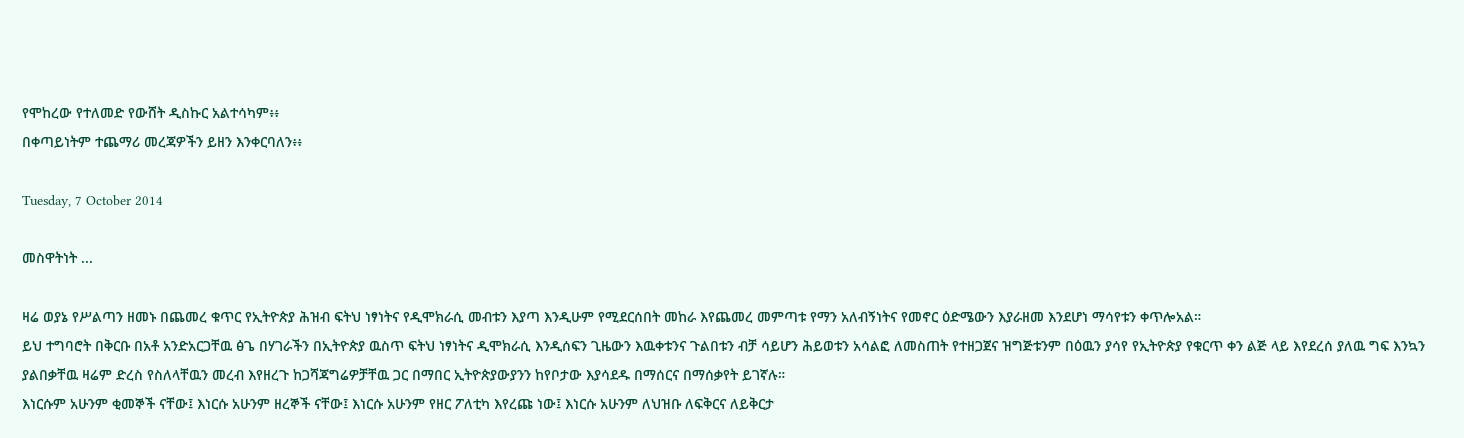የሞከረው የተለመድ የውሸት ዲስኩር አልተሳካም፥፥
በቀጣይነትም ተጨማሪ መረጃዎችን ይዘን እንቀርባለን፥፥

Tuesday, 7 October 2014

መስዋትነት ...

ዛሬ ወያኔ የሥልጣን ዘመኑ በጨመረ ቁጥር የኢትዮጵያ ሕዝብ ፍትህ ነፃነትና የዲሞክራሲ መብቱን እያጣ እንዲሁም የሚደርሰበት መከራ እየጨመረ መምጣቱ የማን አለብኝነትና የመኖር ዕድሜውን እያራዘመ እንደሆነ ማሳየቱን ቀጥሎአል።
ይህ ተግባሮት በቅርቡ በአቶ አንድአርጋቸዉ ፅጌ በሃገራችን በኢትዮጵያ ዉስጥ ፍትህ ነፃነትና ዲሞክራሲ እንዲሰፍን ጊዜውን እዉቀቱንና ጉልበቱን ብቻ ሳይሆን ሕይወቱን አሳልፎ ለመስጠት የተዘጋጀና ዝግጅቱንም በዕዉን ያሳየ የኢትዮጵያ የቁርጥ ቀን ልጅ ላይ እየደረሰ ያለዉ ግፍ እንኳን ያልበቃቸዉ ዛሬም ድረስ የስለላቸዉን መረብ እየዘረጉ ከጋሻጃግሬዎቻቸዉ ጋር በማበር ኢትዮጵያውያንን ከየቦታው እያሳደዱ በማሰርና በማሰቃየት ይገኛሉ።
እነርሱም አሁንም ቂመኞች ናቸው፤ እነርሱ አሁንም ዘረኞች ናቸው፤ እነርሱ አሁንም የዘር ፖለቲካ እየረጩ ነው፤ እነርሱ አሁንም ለህዝቡ ለፍቅርና ለይቅርታ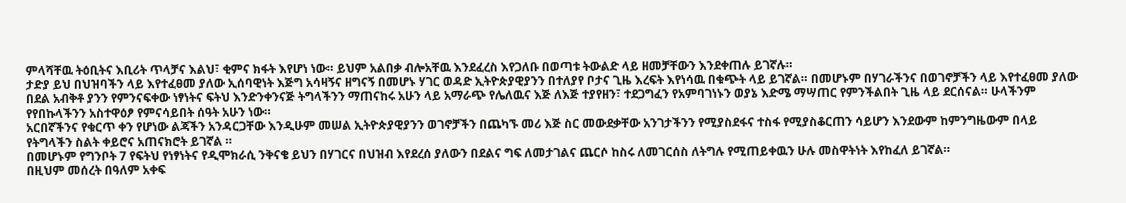ምላሻቸዉ ትዕቢትና እቢሪት ጥላቻና እልህ፣ ቂምና ክፋት እየሆነ ነው። ይህም አልበቃ ብሎአቸዉ እንደፈረስ እየጋለቡ በወጣቱ ትውልድ ላይ ዘመቻቸውን እንደቀጠሉ ይገኛሉ።
ታድያ ይህ በህዝባችን ላይ እየተፈፀመ ያለው ኢሰባዊነት እጅግ አሳዛኝና ዘግናኝ በመሆኑ ሃገር ወዳድ ኢትዮጵያዊያንን በተለያየ ቦታና ጊዜ እረፍት እየነሳዉ በቁጭት ላይ ይገኛል። በመሆኑም በሃገራችንና በወገኖቻችን ላይ እየተፈፀመ ያለው በደል አብቅቶ ያንን የምንናፍቀው ነፃነትና ፍትህ እንድንቀንናጅ ትግላችንን ማጠናከሩ አሁን ላይ አማራጭ የሌለዉና እጅ ለእጅ ተያየዘን፣ ተደጋግፈን የአምባገነኑን ወያኔ እድሜ ማሣጠር የምንችልበት ጊዜ ላይ ደርሰናል። ሁላችንም የየበኩላችንን አስተዋዕፆ የምናሳይበት ሰዓት አሁን ነው።
አርበኛችንና የቁርጥ ቀን የሆነው ልጃችን አንዳርጋቸው እንዲሁም መሠል ኢትዮጵያዊያንን ወገኖቻችን በጨካኙ መሪ እጅ ስር መውደቃቸው አንገታችንን የሚያስደፋና ተስፋ የሚያስቆርጠን ሳይሆን እንደውም ከምንግዜውም በላይ የትግላችን ስልት ቀይሮና አጠናክሮት ይገኛል ።
በመሆኑም የግንቦት 7 የፍትህ የነፃነትና የዲሞክራሲ ንቅናቄ ይህን በሃገርና በህዝብ እየደረሰ ያለውን በደልና ግፍ ለመታገልና ጨርሶ ከስሩ ለመገርሰስ ለትግሉ የሚጠይቀዉን ሁሉ መስዋትነት እየከፈለ ይገኛል።
በዚህም መሰረት በዓለም አቀፍ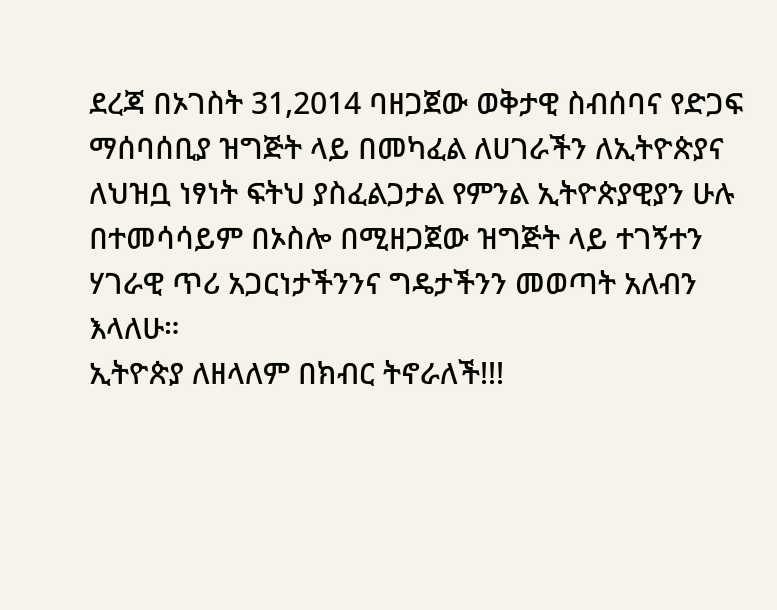ደረጃ በኦገስት 31,2014 ባዘጋጀው ወቅታዊ ስብሰባና የድጋፍ ማሰባሰቢያ ዝግጅት ላይ በመካፈል ለሀገራችን ለኢትዮጵያና ለህዝቧ ነፃነት ፍትህ ያስፈልጋታል የምንል ኢትዮጵያዊያን ሁሉ በተመሳሳይም በኦስሎ በሚዘጋጀው ዝግጅት ላይ ተገኝተን ሃገራዊ ጥሪ አጋርነታችንንና ግዴታችንን መወጣት አለብን እላለሁ።
ኢትዮጵያ ለዘላለም በክብር ትኖራለች!!!